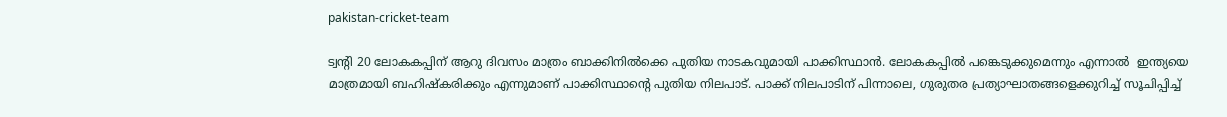pakistan-cricket-team

ട്വന്റി 20 ലോകകപ്പിന് ആറു ദിവസം മാത്രം ബാക്കിനില്‍ക്കെ പുതിയ നാടകവുമായി പാക്കിസ്ഥാന്‍. ലോകകപ്പില്‍ പങ്കെടുക്കുമെന്നും എന്നാല്‍  ഇന്ത്യയെ മാത്രമായി ബഹിഷ്കരിക്കും എന്നുമാണ് പാക്കിസ്ഥാന്റെ പുതിയ നിലപാട്. പാക്ക് നിലപാടിന് പിന്നാലെ, ഗുരുതര പ്രത്യാഘാതങ്ങളെക്കുറിച്ച് സൂചിപ്പിച്ച്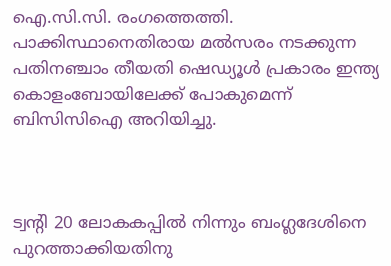ഐ.സി.സി. രംഗത്തെത്തി. പാക്കിസ്ഥാനെതിരായ മല്‍സരം നടക്കുന്ന പതിനഞ്ചാം തീയതി ഷെഡ്യൂള്‍ പ്രകാരം ഇന്ത്യ  കൊളംബോയിലേക്ക് പോകുമെന്ന് ബിസിസിഐ അറിയിച്ചു.



ട്വന്റി 20 ലോകകപ്പില്‍ നിന്നും ബംഗ്ലദേശിനെ പുറത്താക്കിയതിനു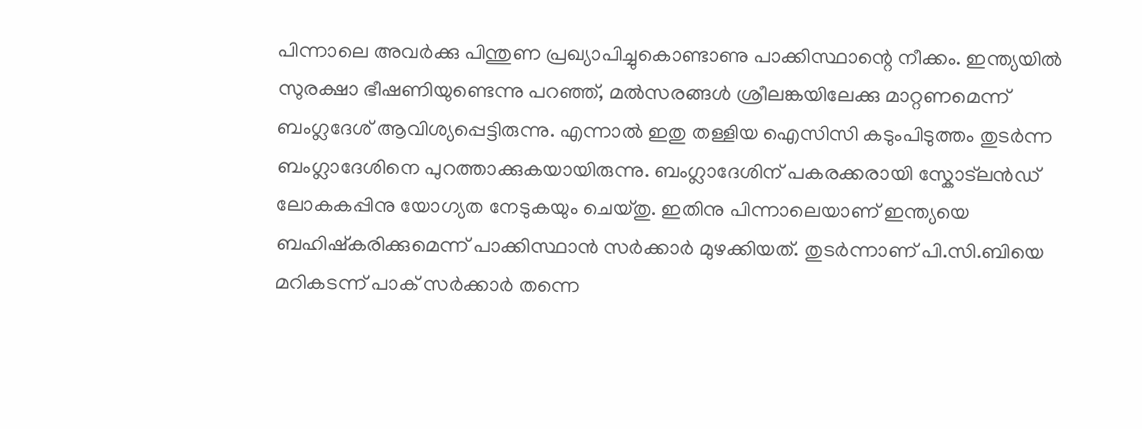പിന്നാലെ അവര്‍ക്കു പിന്തുണ പ്രഖ്യാപിച്ചുകൊണ്ടാണു പാക്കിസ്ഥാന്റെ നീക്കം. ഇന്ത്യയില്‍ സുരക്ഷാ ഭീഷണിയുണ്ടെന്നു പറഞ്ഞ്, മല്‍സരങ്ങള്‍ ശ്രീലങ്കയിലേക്കു മാറ്റണമെന്ന് ബംഗ്ലദേശ് ആവിശ്യപ്പെട്ടിരുന്നു. എന്നാല്‍ ഇതു തള്ളിയ ഐസിസി കടുംപിടുത്തം തുടര്‍ന്ന ബംഗ്ലാദേശിനെ പുറത്താക്കുകയായിരുന്നു. ബംഗ്ലാദേശിന് പകരക്കരായി സ്കോട്ലന്‍ഡ് ലോകകപ്പിനു യോഗ്യത നേടുകയും ചെയ്തു. ഇതിനു പിന്നാലെയാണ് ഇന്ത്യയെ ബഹിഷ്കരിക്കുമെന്ന് പാക്കിസ്ഥാന്‍ സര്‍ക്കാര്‍ മുഴക്കിയത്. തുടര്‍ന്നാണ് പി.സി.ബിയെ മറികടന്ന് പാക് സര്‍ക്കാര്‍ തന്നെ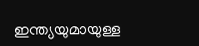ഇന്ത്യയുമായുള്ള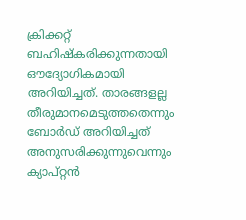ക്രിക്കറ്റ് ബഹിഷ്കരിക്കുന്നതായി ഔദ്യോഗികമായി അറിയിച്ചത്. താരങ്ങളല്ല തീരുമാനമെടുത്തതെന്നും ബോര്‍ഡ് അറിയിച്ചത് അനുസരിക്കുന്നുവെന്നും ക്യാപ്റ്റന്‍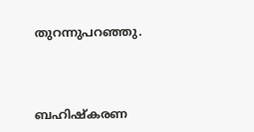തുറന്നുപറഞ്ഞു.



ബഹിഷ്കരണ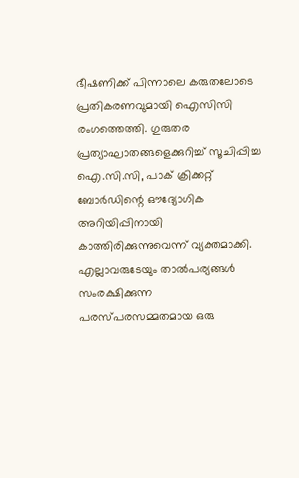ഭീഷണിക്ക് പിന്നാലെ കരുതലോടെ പ്രതികരണവുമായി ഐസിസി രംഗത്തെത്തി. ഗുരുതര പ്രത്യാഘാതങ്ങളെക്കുറിച്ച് സൂചിപ്പിച്ച ഐ.സി.സി, പാക് ക്രിക്കറ്റ് ബോര്‍ഡിന്റെ ഔദ്യോഗിക അറിയിപ്പിനായി കാത്തിരിക്കുന്നുവെന്ന് വ്യക്തമാക്കി. എല്ലാവരുടേയും താല്‍പര്യങ്ങള്‍ സംരക്ഷിക്കുന്ന പരസ്പരസമ്മതമായ ഒരു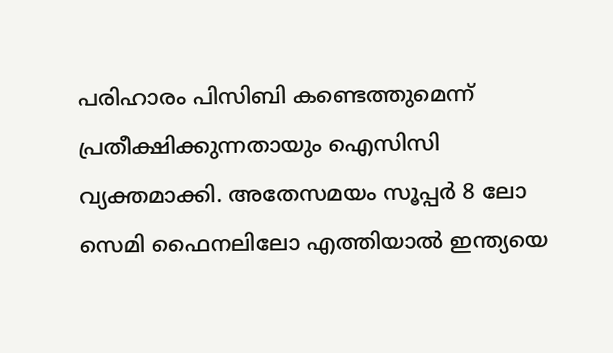പരിഹാരം പിസിബി കണ്ടെത്തുമെന്ന് പ്രതീക്ഷിക്കുന്നതായും ഐസിസി വ്യക്തമാക്കി. അതേസമയം സൂപ്പര്‍ 8 ലോ സെമി ഫൈനലിലോ എത്തിയാല്‍ ഇന്ത്യയെ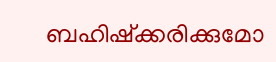ബഹിഷ്ക്കരിക്കുമോ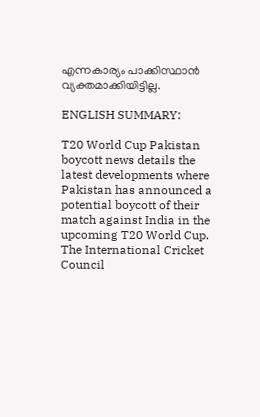എന്നകാര്യം പാക്കിസ്ഥാന്‍ വ്യക്തമാക്കിയിട്ടില്ല.

ENGLISH SUMMARY:

T20 World Cup Pakistan boycott news details the latest developments where Pakistan has announced a potential boycott of their match against India in the upcoming T20 World Cup. The International Cricket Council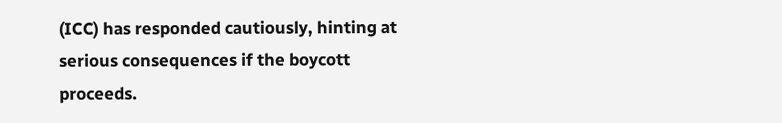(ICC) has responded cautiously, hinting at serious consequences if the boycott proceeds.